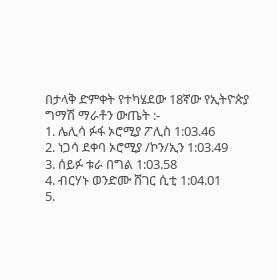በታላቅ ድምቀት የተካሄደው 18ኛው የኢትዮጵያ ግማሽ ማራቶን ውጤት :-
1. ሌሊሳ ፉፋ ኦሮሚያ ፖሊስ 1:03.46
2. ነጋሳ ደቀባ ኦሮሚያ /ኮን/ኢን 1:03.49
3. ሰይፉ ቱራ በግል 1:03.58
4. ብርሃኑ ወንድሙ ሸገር ሲቲ 1:04.01
5.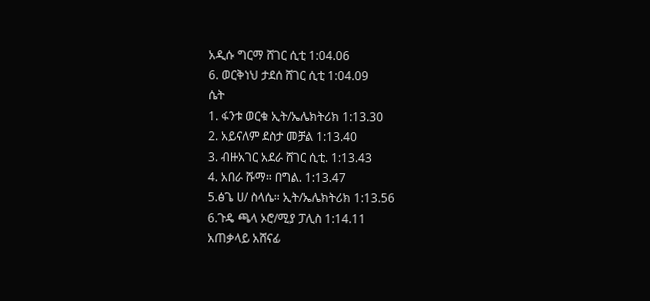አዲሱ ግርማ ሸገር ሲቲ 1:04.06
6. ወርቅነህ ታደሰ ሸገር ሲቲ 1:04.09
ሴት
1. ፋንቱ ወርቁ ኢት/ኤሌክትሪክ 1:13.30
2. አይናለም ደስታ መቻል 1:13.40
3. ብዙአገር አደራ ሸገር ሲቲ. 1:13.43
4. አበራ ሹማ። በግል. 1:13.47
5.ፅጌ ሀ/ ስላሴ። ኢት/ኤሌክትሪክ 1:13.56
6.ጉዴ ጫላ ኦሮ/ሚያ ፓሊስ 1:14.11
አጠቃላይ አሸናፊ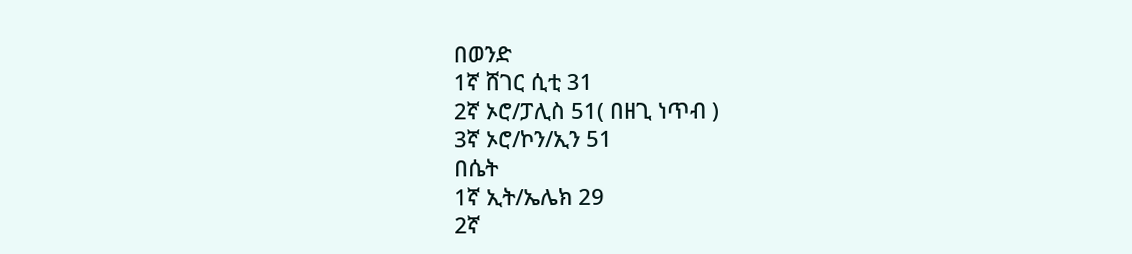በወንድ
1ኛ ሸገር ሲቲ 31
2ኛ ኦሮ/ፓሊስ 51( በዘጊ ነጥብ )
3ኛ ኦሮ/ኮን/ኢን 51
በሴት
1ኛ ኢት/ኤሌክ 29
2ኛ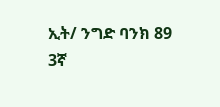ኢት/ ንግድ ባንክ 89
3ኛ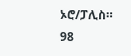ኦሮ/ፓሊስ። 98